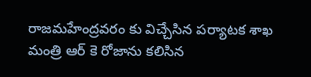రాజమహేంద్రవరం కు విచ్చేసిన పర్యాటక శాఖ మంత్రి ఆర్ కె రోజాను కలిసిన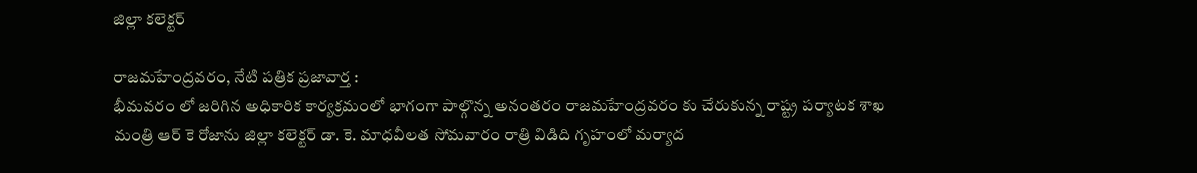జిల్లా కలెక్టర్

రాజమహేంద్రవరం, నేటి పత్రిక ప్రజావార్త :
భీమవరం లో జరిగిన అధికారిక కార్యక్రమంలో భాగంగా పాల్గొన్న అనంతరం రాజమహేంద్రవరం కు చేరుకున్న రాష్ట్ర పర్యాటక శాఖ మంత్రి ఆర్ కె రోజాను జిల్లా కలెక్టర్ డా. కె. మాధవీలత సోమవారం రాత్రి విడిది గృహంలో మర్యాద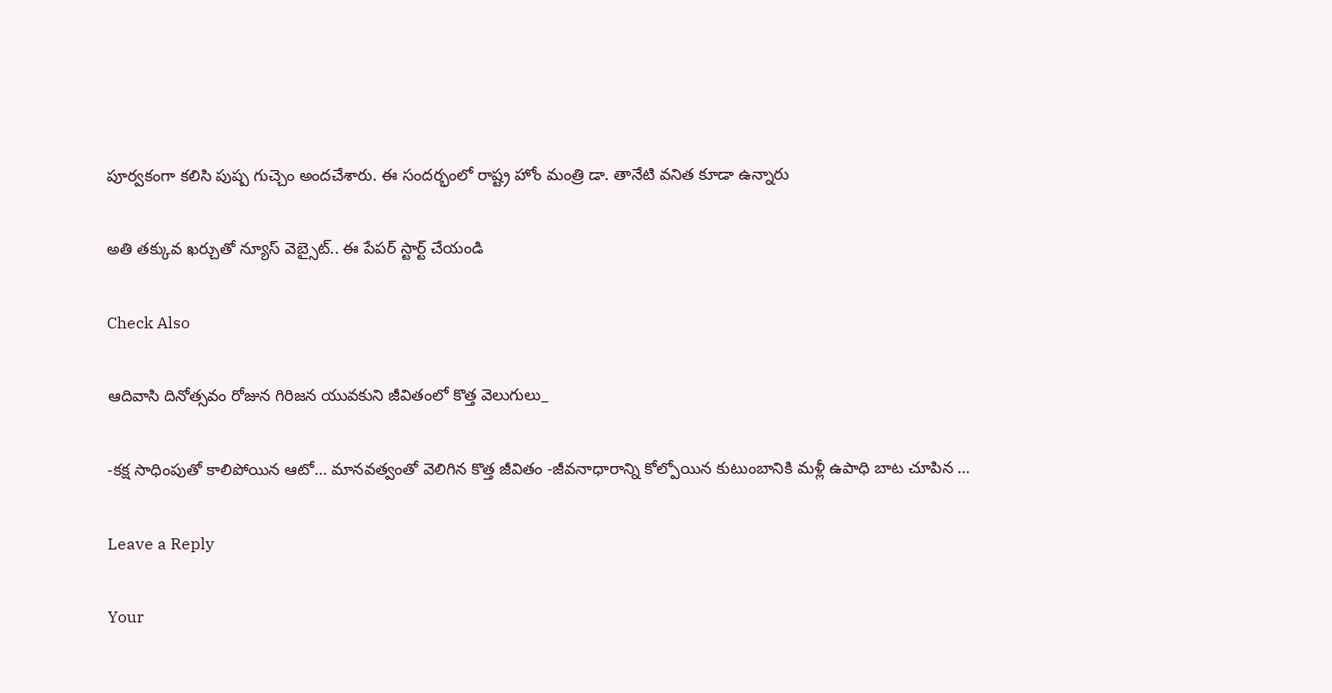పూర్వకంగా కలిసి పుష్ప గుచ్చెం అందచేశారు. ఈ సందర్భంలో రాష్ట్ర హోం మంత్రి డా. తానేటి వనిత కూడా ఉన్నారు

అతి తక్కువ ఖర్చుతో న్యూస్ వెబ్సైట్.. ఈ పేపర్ స్టార్ట్ చేయండి

Check Also

ఆదివాసి దినోత్సవం రోజున గిరిజన యువకుని జీవితంలో కొత్త వెలుగులు_

-కక్ష సాధింపుతో కాలిపోయిన ఆటో… మానవత్వంతో వెలిగిన కొత్త జీవితం -జీవనాధారాన్ని కోల్పోయిన కుటుంబానికి మళ్లీ ఉపాధి బాట చూపిన …

Leave a Reply

Your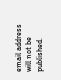email address will not be published.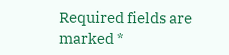Required fields are marked *